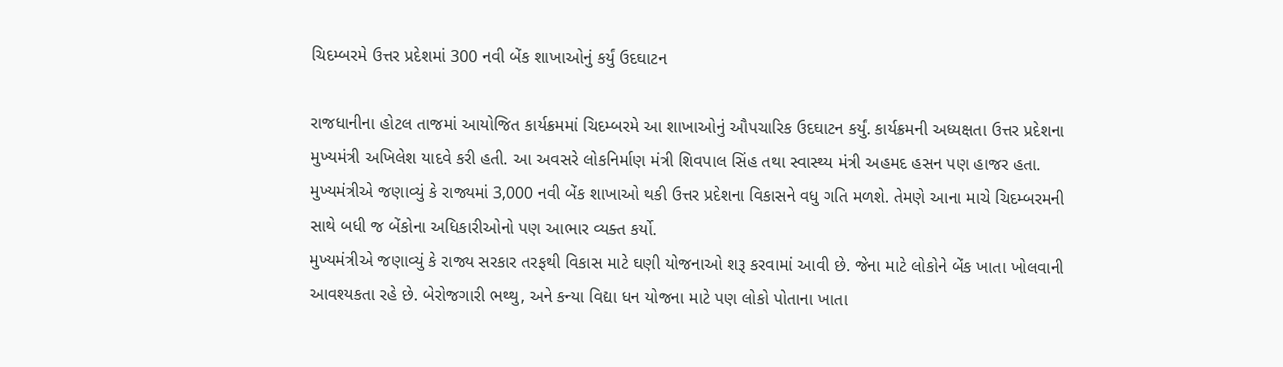ચિદમ્બરમે ઉત્તર પ્રદેશમાં 300 નવી બેંક શાખાઓનું કર્યું ઉદઘાટન

રાજધાનીના હોટલ તાજમાં આયોજિત કાર્યક્રમમાં ચિદમ્બરમે આ શાખાઓનું ઔપચારિક ઉદઘાટન કર્યું. કાર્યક્રમની અધ્યક્ષતા ઉત્તર પ્રદેશના મુખ્યમંત્રી અખિલેશ યાદવે કરી હતી. આ અવસરે લોકનિર્માણ મંત્રી શિવપાલ સિંહ તથા સ્વાસ્થ્ય મંત્રી અહમદ હસન પણ હાજર હતા.
મુખ્યમંત્રીએ જણાવ્યું કે રાજ્યમાં 3,000 નવી બેંક શાખાઓ થકી ઉત્તર પ્રદેશના વિકાસને વધુ ગતિ મળશે. તેમણે આના માચે ચિદમ્બરમની સાથે બધી જ બેંકોના અધિકારીઓનો પણ આભાર વ્યક્ત કર્યો.
મુખ્યમંત્રીએ જણાવ્યું કે રાજ્ય સરકાર તરફથી વિકાસ માટે ઘણી યોજનાઓ શરૂ કરવામાં આવી છે. જેના માટે લોકોને બેંક ખાતા ખોલવાની આવશ્યકતા રહે છે. બેરોજગારી ભથ્થુ, અને કન્યા વિદ્યા ધન યોજના માટે પણ લોકો પોતાના ખાતા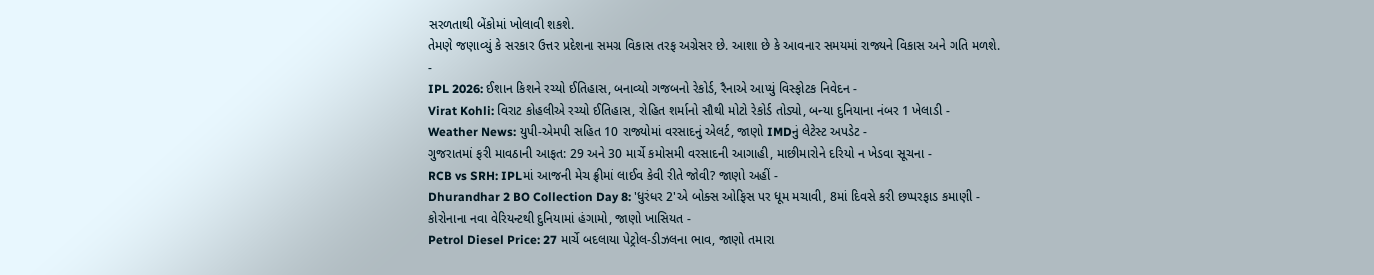સરળતાથી બેંકોમાં ખોલાવી શકશે.
તેમણે જણાવ્યું કે સરકાર ઉત્તર પ્રદેશના સમગ્ર વિકાસ તરફ અગ્રેસર છે. આશા છે કે આવનાર સમયમાં રાજ્યને વિકાસ અને ગતિ મળશે.
-
IPL 2026: ઈશાન કિશને રચ્યો ઈતિહાસ, બનાવ્યો ગજબનો રેકોર્ડ, રૈનાએ આપ્યું વિસ્ફોટક નિવેદન -
Virat Kohli: વિરાટ કોહલીએ રચ્યો ઈતિહાસ, રોહિત શર્માનો સૌથી મોટો રેકોર્ડ તોડ્યો, બન્યા દુનિયાના નંબર 1 ખેલાડી -
Weather News: યુપી-એમપી સહિત 10 રાજ્યોમાં વરસાદનું એલર્ટ, જાણો IMDનું લેટેસ્ટ અપડેટ -
ગુજરાતમાં ફરી માવઠાની આફત: 29 અને 30 માર્ચે કમોસમી વરસાદની આગાહી, માછીમારોને દરિયો ન ખેડવા સૂચના -
RCB vs SRH: IPLમાં આજની મેચ ફ્રીમાં લાઈવ કેવી રીતે જોવી? જાણો અહીં -
Dhurandhar 2 BO Collection Day 8: 'ધુરંધર 2'એ બોક્સ ઓફિસ પર ધૂમ મચાવી, 8માં દિવસે કરી છપ્પરફાડ કમાણી -
કોરોનાના નવા વેરિયન્ટથી દુનિયામાં હંગામો, જાણો ખાસિયત -
Petrol Diesel Price: 27 માર્ચે બદલાયા પેટ્રોલ-ડીઝલના ભાવ, જાણો તમારા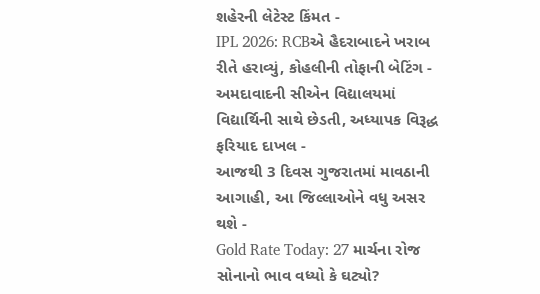શહેરની લેટેસ્ટ કિંમત -
IPL 2026: RCBએ હૈદરાબાદને ખરાબ રીતે હરાવ્યું, કોહલીની તોફાની બેટિંગ -
અમદાવાદની સીએન વિદ્યાલયમાં વિદ્યાર્થિની સાથે છેડતી, અધ્યાપક વિરૂદ્ધ ફરિયાદ દાખલ -
આજથી 3 દિવસ ગુજરાતમાં માવઠાની આગાહી, આ જિલ્લાઓને વધુ અસર થશે -
Gold Rate Today: 27 માર્ચના રોજ સોનાનો ભાવ વધ્યો કે ઘટ્યો?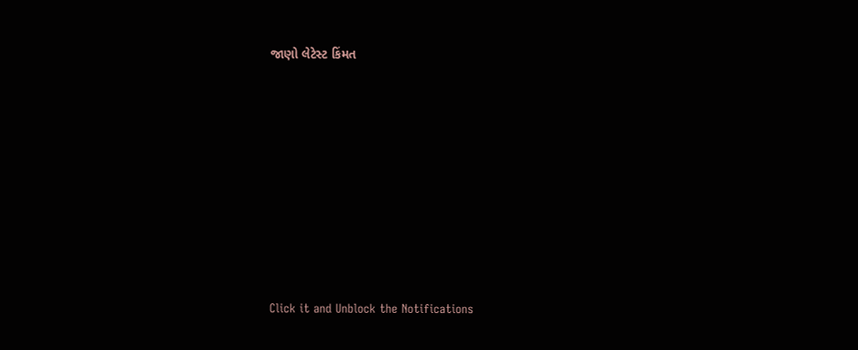જાણો લેટેસ્ટ કિંમત









Click it and Unblock the Notifications